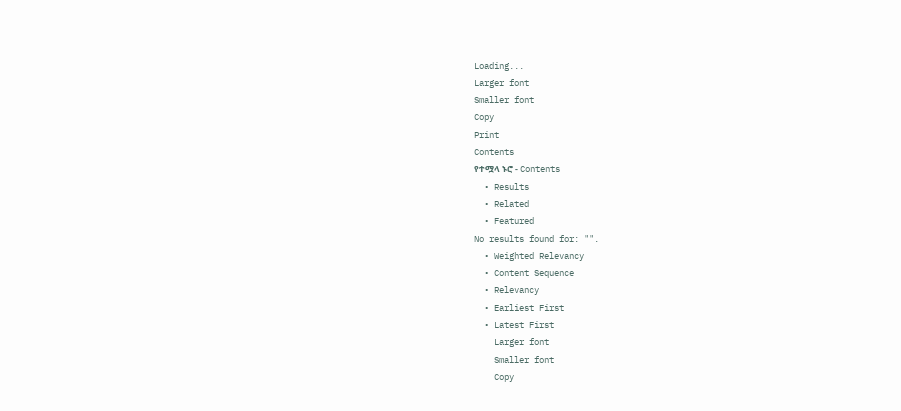Loading...
Larger font
Smaller font
Copy
Print
Contents
የተሟላ ኑሮ - Contents
  • Results
  • Related
  • Featured
No results found for: "".
  • Weighted Relevancy
  • Content Sequence
  • Relevancy
  • Earliest First
  • Latest First
    Larger font
    Smaller font
    Copy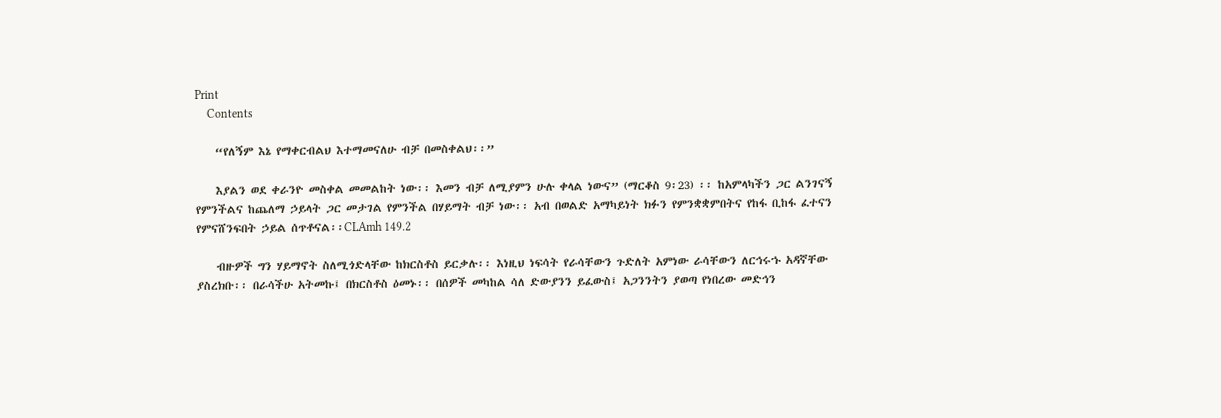Print
    Contents

    “የለኝም እኔ የማቀርብልህ እተማመናለሁ ብቻ በመስቀልህ፡፡”

    እያልን ወደ ቀራንዮ መስቀል መመልከት ነው፡፡ እመን ብቻ ለሚያምን ሁሉ ቀላል ነውና” (ማርቆስ 9፡23) ፡፡ ከአምላካችን ጋር ልንገናኝ የምንችልና ከጨለማ ኃይላት ጋር መታገል የምንችል በሃይማት ብቻ ነው፡፡ አብ በወልድ አማካይነት ክፉን የምንቋቋምበትና የከፋ ቢከፋ ፈተናን የምናሸንፍበት ኃይል ሰጥቶናል፡፡CLAmh 149.2

    ብዙዎች ግን ሃይማኖት ስለሚጎድላቸው ከክርስቶስ ይርቃሉ፡፡ እነዚህ ነፍሳት የራሳቸውን ጉድለት አምነው ራሳቸውን ለርኅሩኁ አዳኛቸው ያስረክቡ፡፡ በራሳችሁ አትመኩ፤ በክርስቶስ ዕመኑ፡፡ በሰዎች መካከል ሳለ ድውያንን ይፈውስ፤ አጋንንትን ያወጣ የነበረው መድኅን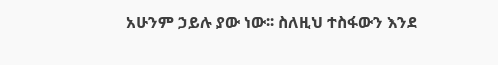አሁንም ኃይሉ ያው ነው፡፡ ስለዚህ ተስፋውን እንደ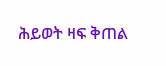ሕይወት ዛፍ ቅጠል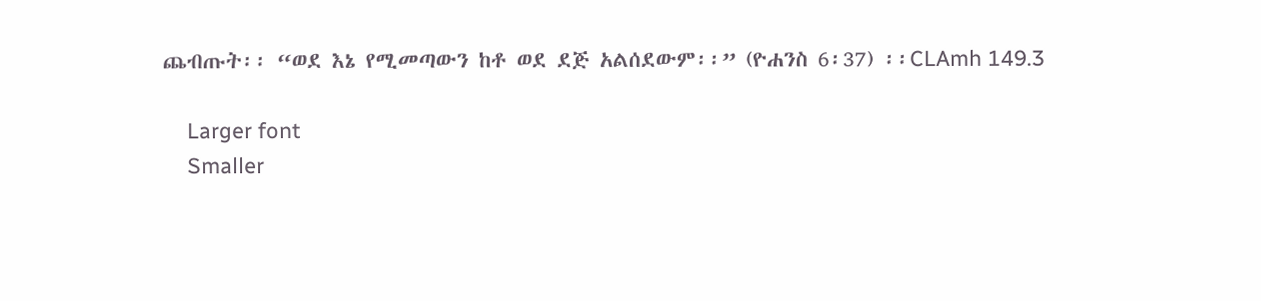ጨብጡት፡፡ “ወደ እኔ የሚመጣውን ከቶ ወደ ደጅ አልሰደውም፡፡” (ዮሐንስ 6፡37) ፡፡CLAmh 149.3

    Larger font
    Smaller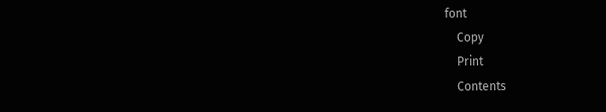font
    Copy
    Print
    Contents